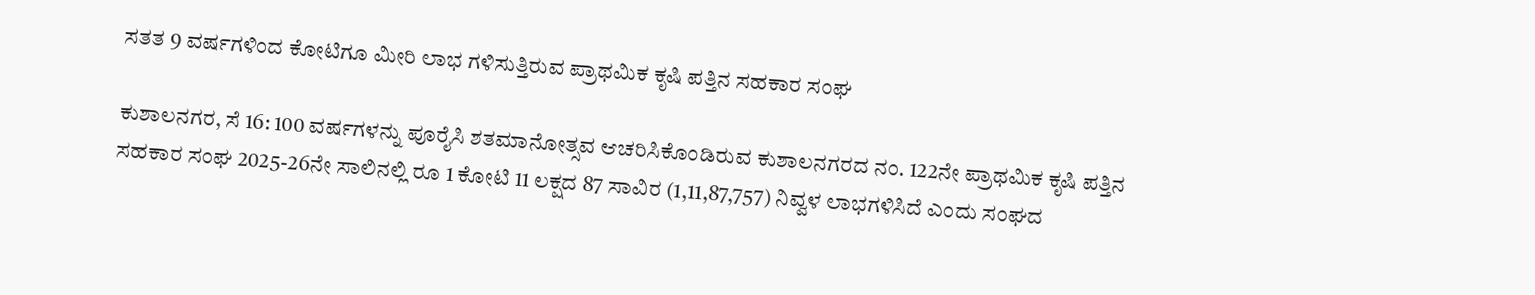ಸತತ 9 ವರ್ಷಗಳಿಂದ ಕೋಟಿಗೂ ಮೀರಿ ಲಾಭ ಗಳಿಸುತ್ತಿರುವ ಪ್ರಾಥಮಿಕ ಕೃಷಿ ಪತ್ತಿನ ಸಹಕಾರ ಸಂಘ

ಕುಶಾಲನಗರ, ಸೆ 16: 100 ವರ್ಷಗಳನ್ನು ಪೂರೈಸಿ ಶತಮಾನೋತ್ಸವ ಆಚರಿಸಿಕೊಂಡಿರುವ ಕುಶಾಲನಗರದ ನಂ. 122ನೇ ಪ್ರಾಥಮಿಕ ಕೃಷಿ ಪತ್ತಿನ ಸಹಕಾರ ಸಂಘ 2025-26ನೇ ಸಾಲಿನಲ್ಲಿ ರೂ 1 ಕೋಟಿ 11 ಲಕ್ಷದ 87 ಸಾವಿರ (1,11,87,757) ನಿವ್ವಳ ಲಾಭಗಳಿಸಿದೆ ಎಂದು ಸಂಘದ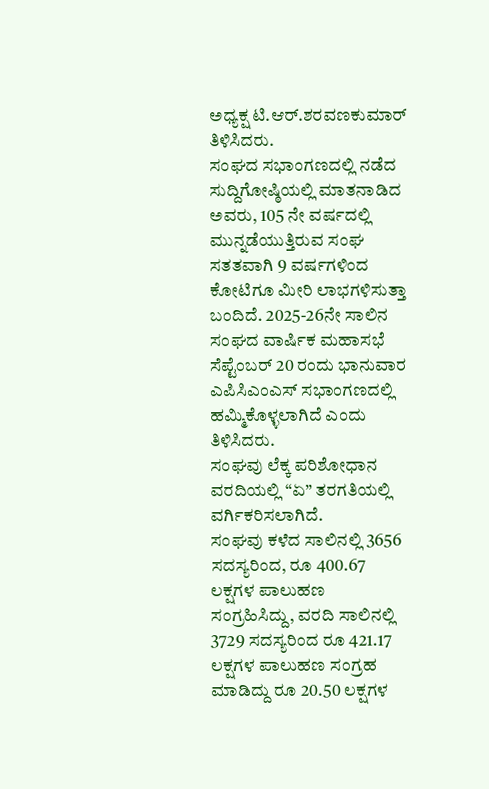ಅಧ್ಯಕ್ಷ ಟಿ.ಆರ್.ಶರವಣಕುಮಾರ್ ತಿಳಿಸಿದರು.
ಸಂಘದ ಸಭಾಂಗಣದಲ್ಲಿ ನಡೆದ ಸುದ್ದಿಗೋಷ್ಠಿಯಲ್ಲಿ ಮಾತನಾಡಿದ ಅವರು, 105 ನೇ ವರ್ಷದಲ್ಲಿ ಮುನ್ನಡೆಯುತ್ತಿರುವ ಸಂಘ ಸತತವಾಗಿ 9 ವರ್ಷಗಳಿಂದ ಕೋಟಿಗೂ ಮೀರಿ ಲಾಭಗಳಿಸುತ್ತಾ ಬಂದಿದೆ. 2025-26ನೇ ಸಾಲಿನ ಸಂಘದ ವಾರ್ಷಿಕ ಮಹಾಸಭೆ ಸೆಪ್ಟೆಂಬರ್ 20 ರಂದು ಭಾನುವಾರ ಎಪಿಸಿಎಂಎಸ್ ಸಭಾಂಗಣದಲ್ಲಿ ಹಮ್ಮಿಕೊಳ್ಳಲಾಗಿದೆ ಎಂದು ತಿಳಿಸಿದರು.
ಸಂಘವು ಲೆಕ್ಕ ಪರಿಶೋಧಾನ ವರದಿಯಲ್ಲಿ “ಏ” ತರಗತಿಯಲ್ಲಿ ವರ್ಗಿಕರಿಸಲಾಗಿದೆ.
ಸಂಘವು ಕಳೆದ ಸಾಲಿನಲ್ಲಿ 3656 ಸದಸ್ಯರಿಂದ, ರೂ 400.67 ಲಕ್ಷಗಳ ಪಾಲುಹಣ ಸಂಗ್ರಹಿಸಿದ್ದು, ವರದಿ ಸಾಲಿನಲ್ಲಿ 3729 ಸದಸ್ಯರಿಂದ ರೂ 421.17 ಲಕ್ಷಗಳ ಪಾಲುಹಣ ಸಂಗ್ರಹ ಮಾಡಿದ್ದು ರೂ 20.50 ಲಕ್ಷಗಳ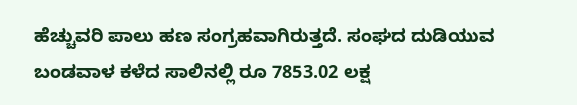ಹೆಚ್ಚುವರಿ ಪಾಲು ಹಣ ಸಂಗ್ರಹವಾಗಿರುತ್ತದೆ. ಸಂಘದ ದುಡಿಯುವ ಬಂಡವಾಳ ಕಳೆದ ಸಾಲಿನಲ್ಲಿ ರೂ 7853.02 ಲಕ್ಷ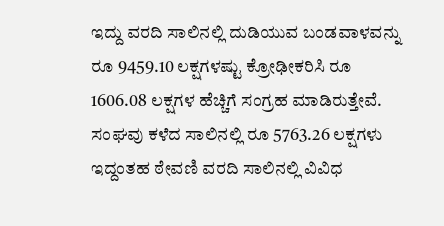ಇದ್ದು ವರದಿ ಸಾಲಿನಲ್ಲಿ ದುಡಿಯುವ ಬಂಡವಾಳವನ್ನು ರೂ 9459.10 ಲಕ್ಷಗಳಷ್ಟು ಕ್ರೋಢೀಕರಿಸಿ ರೂ 1606.08 ಲಕ್ಷಗಳ ಹೆಚ್ಚಿಗೆ ಸಂಗ್ರಹ ಮಾಡಿರುತ್ತೇವೆ.
ಸಂಘವು ಕಳೆದ ಸಾಲಿನಲ್ಲಿ ರೂ 5763.26 ಲಕ್ಷಗಳು ಇದ್ದಂತಹ ಠೇವಣಿ ವರದಿ ಸಾಲಿನಲ್ಲಿ ವಿವಿಧ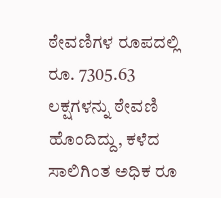ಠೇವಣಿಗಳ ರೂಪದಲ್ಲಿ ರೂ. 7305.63 ಲಕ್ಷಗಳನ್ನು ಠೇವಣಿ ಹೊಂದಿದ್ದು, ಕಳೆದ ಸಾಲಿಗಿಂತ ಅಧಿಕ ರೂ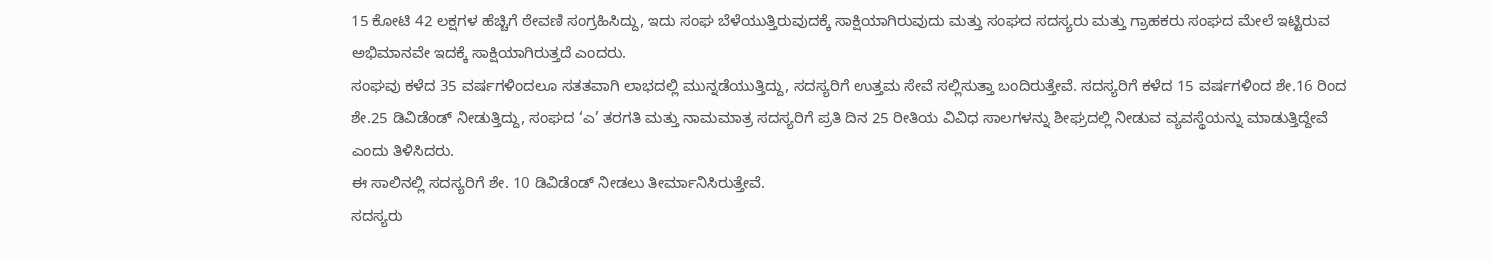15 ಕೋಟಿ 42 ಲಕ್ಷಗಳ ಹೆಚ್ಚಿಗೆ ಠೇವಣಿ ಸಂಗ್ರಹಿಸಿದ್ದು, ಇದು ಸಂಘ ಬೆಳೆಯುತ್ತಿರುವುದಕ್ಕೆ ಸಾಕ್ಷಿಯಾಗಿರುವುದು ಮತ್ತು ಸಂಘದ ಸದಸ್ಯರು ಮತ್ತು ಗ್ರಾಹಕರು ಸಂಘದ ಮೇಲೆ ಇಟ್ಟಿರುವ ಅಭಿಮಾನವೇ ಇದಕ್ಕೆ ಸಾಕ್ಷಿಯಾಗಿರುತ್ತದೆ ಎಂದರು.
ಸಂಘವು ಕಳೆದ 35 ವರ್ಷಗಳಿಂದಲೂ ಸತತವಾಗಿ ಲಾಭದಲ್ಲಿ ಮುನ್ನಡೆಯುತ್ತಿದ್ದು, ಸದಸ್ಯರಿಗೆ ಉತ್ತಮ ಸೇವೆ ಸಲ್ಲಿಸುತ್ತಾ ಬಂದಿರುತ್ತೇವೆ. ಸದಸ್ಯರಿಗೆ ಕಳೆದ 15 ವರ್ಷಗಳಿಂದ ಶೇ.16 ರಿಂದ ಶೇ.25 ಡಿವಿಡೆಂಡ್ ನೀಡುತ್ತಿದ್ದು, ಸಂಘದ ‘ಎ’ ತರಗತಿ ಮತ್ತು ನಾಮಮಾತ್ರ ಸದಸ್ಯರಿಗೆ ಪ್ರತಿ ದಿನ 25 ರೀತಿಯ ವಿವಿಧ ಸಾಲಗಳನ್ನು ಶೀಘ್ರದಲ್ಲಿ ನೀಡುವ ವ್ಯವಸ್ಥೆಯನ್ನು ಮಾಡುತ್ತಿದ್ದೇವೆ ಎಂದು ತಿಳಿಸಿದರು.
ಈ ಸಾಲಿನಲ್ಲಿ ಸದಸ್ಯರಿಗೆ ಶೇ. 10 ಡಿವಿಡೆಂಡ್ ನೀಡಲು ತೀರ್ಮಾನಿಸಿರುತ್ತೇವೆ.
ಸದಸ್ಯರು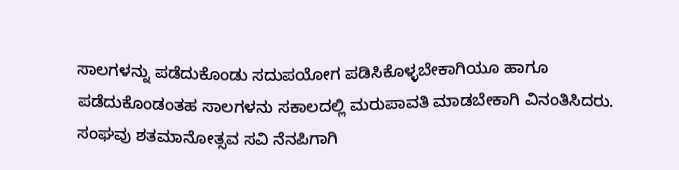ಸಾಲಗಳನ್ನು ಪಡೆದುಕೊಂಡು ಸದುಪಯೋಗ ಪಡಿಸಿಕೊಳ್ಳಬೇಕಾಗಿಯೂ ಹಾಗೂ ಪಡೆದುಕೊಂಡಂತಹ ಸಾಲಗಳನು ಸಕಾಲದಲ್ಲಿ ಮರುಪಾವತಿ ಮಾಡಬೇಕಾಗಿ ವಿನಂತಿಸಿದರು.
ಸಂಘವು ಶತಮಾನೋತ್ಸವ ಸವಿ ನೆನಪಿಗಾಗಿ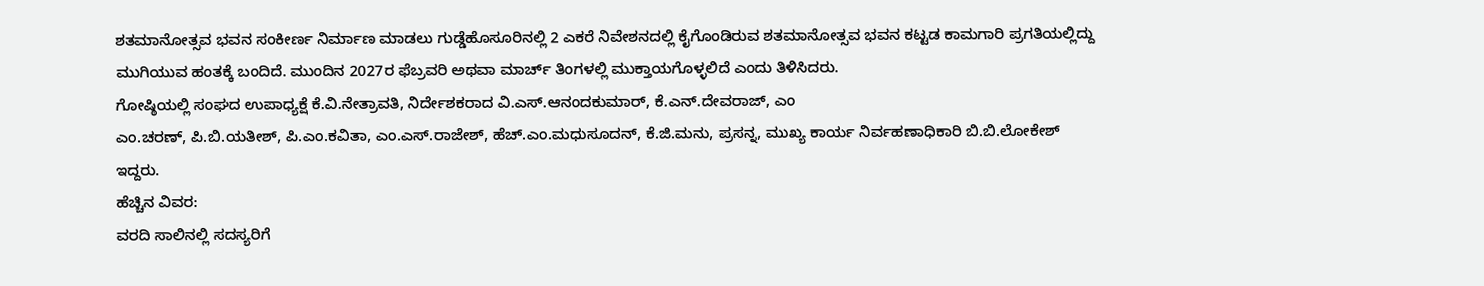ಶತಮಾನೋತ್ಸವ ಭವನ ಸಂಕೀರ್ಣ ನಿರ್ಮಾಣ ಮಾಡಲು ಗುಡ್ಡೆಹೊಸೂರಿನಲ್ಲಿ 2 ಎಕರೆ ನಿವೇಶನದಲ್ಲಿ ಕೈಗೊಂಡಿರುವ ಶತಮಾನೋತ್ಸವ ಭವನ ಕಟ್ಟಡ ಕಾಮಗಾರಿ ಪ್ರಗತಿಯಲ್ಲಿದ್ದು ಮುಗಿಯುವ ಹಂತಕ್ಕೆ ಬಂದಿದೆ. ಮುಂದಿನ 2027ರ ಫೆಬ್ರವರಿ ಅಥವಾ ಮಾರ್ಚ್ ತಿಂಗಳಲ್ಲಿ ಮುಕ್ತಾಯಗೊಳ್ಳಲಿದೆ ಎಂದು ತಿಳಿಸಿದರು.
ಗೋಷ್ಠಿಯಲ್ಲಿ ಸಂಘದ ಉಪಾಧ್ಯಕ್ಷೆ ಕೆ.ವಿ.ನೇತ್ರಾವತಿ, ನಿರ್ದೇಶಕರಾದ ವಿ.ಎಸ್.ಆನಂದಕುಮಾರ್, ಕೆ.ಎನ್.ದೇವರಾಜ್, ಎಂ
ಎಂ.ಚರಣ್, ಪಿ.ಬಿ.ಯತೀಶ್, ಪಿ.ಎಂ.ಕವಿತಾ, ಎಂ.ಎಸ್.ರಾಜೇಶ್, ಹೆಚ್.ಎಂ.ಮಧುಸೂದನ್, ಕೆ.ಜಿ.ಮನು, ಪ್ರಸನ್ನ, ಮುಖ್ಯ ಕಾರ್ಯ ನಿರ್ವಹಣಾಧಿಕಾರಿ ಬಿ.ಬಿ.ಲೋಕೇಶ್ ಇದ್ದರು.
ಹೆಚ್ಚಿನ ವಿವರ:
ವರದಿ ಸಾಲಿನಲ್ಲಿ ಸದಸ್ಯರಿಗೆ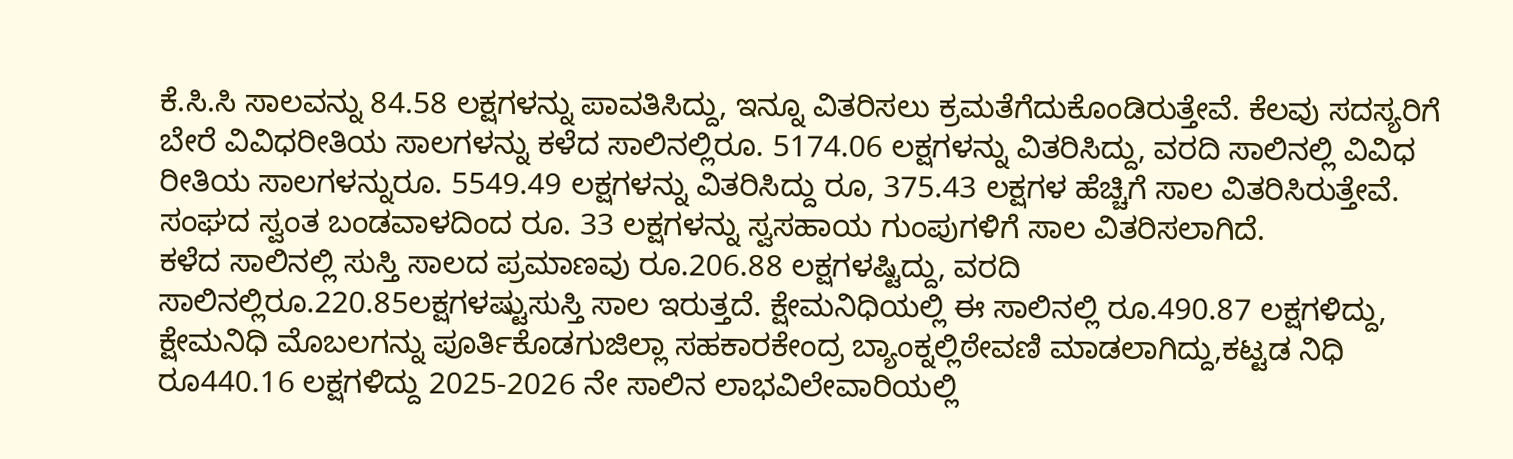ಕೆ.ಸಿ.ಸಿ ಸಾಲವನ್ನು 84.58 ಲಕ್ಷಗಳನ್ನು ಪಾವತಿಸಿದ್ದು, ಇನ್ನೂ ವಿತರಿಸಲು ಕ್ರಮತೆಗೆದುಕೊಂಡಿರುತ್ತೇವೆ. ಕೆಲವು ಸದಸ್ಯರಿಗೆ ಬೇರೆ ವಿವಿಧರೀತಿಯ ಸಾಲಗಳನ್ನು ಕಳೆದ ಸಾಲಿನಲ್ಲಿರೂ. 5174.06 ಲಕ್ಷಗಳನ್ನು ವಿತರಿಸಿದ್ದು, ವರದಿ ಸಾಲಿನಲ್ಲಿ ವಿವಿಧ ರೀತಿಯ ಸಾಲಗಳನ್ನುರೂ. 5549.49 ಲಕ್ಷಗಳನ್ನು ವಿತರಿಸಿದ್ದು ರೂ, 375.43 ಲಕ್ಷಗಳ ಹೆಚ್ಚಿಗೆ ಸಾಲ ವಿತರಿಸಿರುತ್ತೇವೆ. ಸಂಘದ ಸ್ವಂತ ಬಂಡವಾಳದಿಂದ ರೂ. 33 ಲಕ್ಷಗಳನ್ನು ಸ್ವಸಹಾಯ ಗುಂಪುಗಳಿಗೆ ಸಾಲ ವಿತರಿಸಲಾಗಿದೆ.
ಕಳೆದ ಸಾಲಿನಲ್ಲಿ ಸುಸ್ತಿ ಸಾಲದ ಪ್ರಮಾಣವು ರೂ.206.88 ಲಕ್ಷಗಳಷ್ಟಿದ್ದು, ವರದಿ ಸಾಲಿನಲ್ಲಿರೂ.220.85ಲಕ್ಷಗಳಷ್ಟುಸುಸ್ತಿ ಸಾಲ ಇರುತ್ತದೆ. ಕ್ಷೇಮನಿಧಿಯಲ್ಲಿ ಈ ಸಾಲಿನಲ್ಲಿ ರೂ.490.87 ಲಕ್ಷಗಳಿದ್ದು, ಕ್ಷೇಮನಿಧಿ ಮೊಬಲಗನ್ನು ಪೂರ್ತಿಕೊಡಗುಜಿಲ್ಲಾ ಸಹಕಾರಕೇಂದ್ರ ಬ್ಯಾಂಕ್ನಲ್ಲಿಠೇವಣಿ ಮಾಡಲಾಗಿದ್ದು,ಕಟ್ಟಡ ನಿಧಿ ರೂ440.16 ಲಕ್ಷಗಳಿದ್ದು 2025-2026 ನೇ ಸಾಲಿನ ಲಾಭವಿಲೇವಾರಿಯಲ್ಲಿ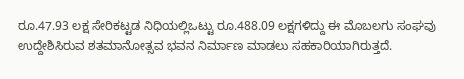ರೂ.47.93 ಲಕ್ಷ ಸೇರಿಕಟ್ಟಡ ನಿಧಿಯಲ್ಲಿಒಟ್ಟು ರೂ.488.09 ಲಕ್ಷಗಳಿದ್ದು ಈ ಮೊಬಲಗು ಸಂಘವು ಉದ್ದೇಶಿಸಿರುವ ಶತಮಾನೋತ್ಸವ ಭವನ ನಿರ್ಮಾಣ ಮಾಡಲು ಸಹಕಾರಿಯಾಗಿರುತ್ತದೆ.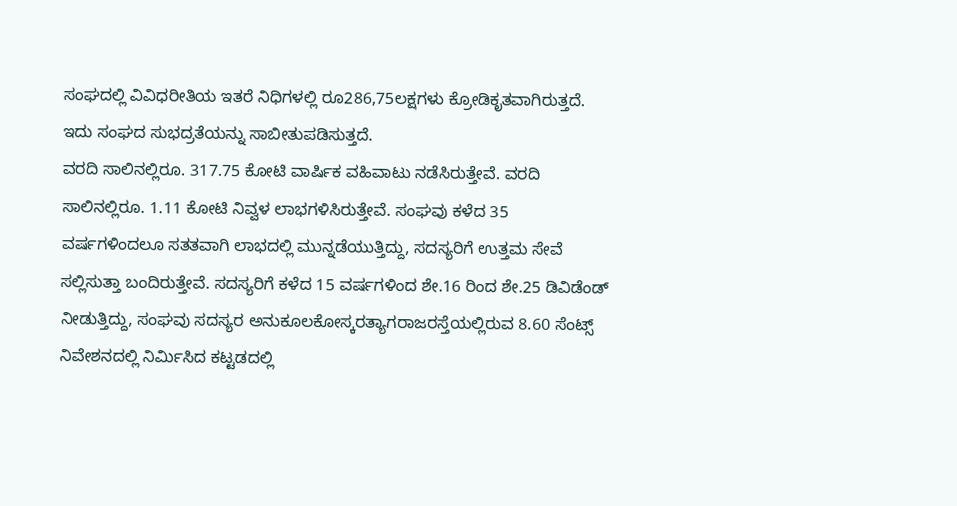ಸಂಘದಲ್ಲಿ ವಿವಿಧರೀತಿಯ ಇತರೆ ನಿಧಿಗಳಲ್ಲಿ ರೂ286,75ಲಕ್ಷಗಳು ಕ್ರೋಡಿಕೃತವಾಗಿರುತ್ತದೆ. ಇದು ಸಂಘದ ಸುಭದ್ರತೆಯನ್ನು ಸಾಬೀತುಪಡಿಸುತ್ತದೆ.
ವರದಿ ಸಾಲಿನಲ್ಲಿರೂ. 317.75 ಕೋಟಿ ವಾರ್ಷಿಕ ವಹಿವಾಟು ನಡೆಸಿರುತ್ತೇವೆ. ವರದಿ ಸಾಲಿನಲ್ಲಿರೂ. 1.11 ಕೋಟಿ ನಿವ್ವಳ ಲಾಭಗಳಿಸಿರುತ್ತೇವೆ. ಸಂಘವು ಕಳೆದ 35 ವರ್ಷಗಳಿಂದಲೂ ಸತತವಾಗಿ ಲಾಭದಲ್ಲಿ ಮುನ್ನಡೆಯುತ್ತಿದ್ದು, ಸದಸ್ಯರಿಗೆ ಉತ್ತಮ ಸೇವೆ ಸಲ್ಲಿಸುತ್ತಾ ಬಂದಿರುತ್ತೇವೆ. ಸದಸ್ಯರಿಗೆ ಕಳೆದ 15 ವರ್ಷಗಳಿಂದ ಶೇ.16 ರಿಂದ ಶೇ.25 ಡಿವಿಡೆಂಡ್ ನೀಡುತ್ತಿದ್ದು, ಸಂಘವು ಸದಸ್ಯರ ಅನುಕೂಲಕೋಸ್ಕರತ್ಯಾಗರಾಜರಸ್ತೆಯಲ್ಲಿರುವ 8.60 ಸೆಂಟ್ಸ್ ನಿವೇಶನದಲ್ಲಿ ನಿರ್ಮಿಸಿದ ಕಟ್ಟಡದಲ್ಲಿ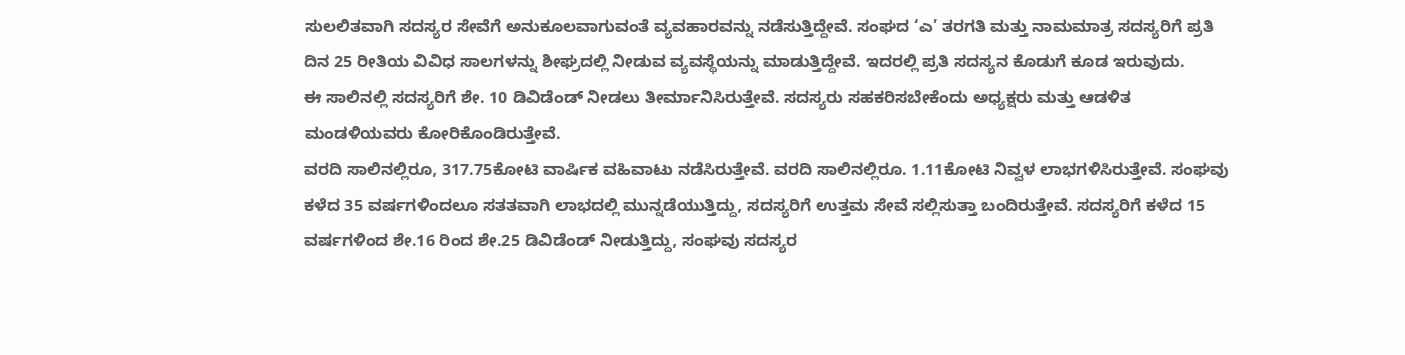ಸುಲಲಿತವಾಗಿ ಸದಸ್ಯರ ಸೇವೆಗೆ ಅನುಕೂಲವಾಗುವಂತೆ ವ್ಯವಹಾರವನ್ನು ನಡೆಸುತ್ತಿದ್ದೇವೆ. ಸಂಘದ ‘ಎ’ ತರಗತಿ ಮತ್ತು ನಾಮಮಾತ್ರ ಸದಸ್ಯರಿಗೆ ಪ್ರತಿ ದಿನ 25 ರೀತಿಯ ವಿವಿಧ ಸಾಲಗಳನ್ನು ಶೀಘ್ರದಲ್ಲಿ ನೀಡುವ ವ್ಯವಸ್ಥೆಯನ್ನು ಮಾಡುತ್ತಿದ್ದೇವೆ. ಇದರಲ್ಲಿ ಪ್ರತಿ ಸದಸ್ಯನ ಕೊಡುಗೆ ಕೂಡ ಇರುವುದು.
ಈ ಸಾಲಿನಲ್ಲಿ ಸದಸ್ಯರಿಗೆ ಶೇ. 10 ಡಿವಿಡೆಂಡ್ ನೀಡಲು ತೀರ್ಮಾನಿಸಿರುತ್ತೇವೆ. ಸದಸ್ಯರು ಸಹಕರಿಸಬೇಕೆಂದು ಅಧ್ಯಕ್ಷರು ಮತ್ತು ಆಡಳಿತ ಮಂಡಳಿಯವರು ಕೋರಿಕೊಂಡಿರುತ್ತೇವೆ.
ವರದಿ ಸಾಲಿನಲ್ಲಿರೂ, 317.75ಕೋಟಿ ವಾರ್ಷಿಕ ವಹಿವಾಟು ನಡೆಸಿರುತ್ತೇವೆ. ವರದಿ ಸಾಲಿನಲ್ಲಿರೂ. 1.11ಕೋಟಿ ನಿವ್ವಳ ಲಾಭಗಳಿಸಿರುತ್ತೇವೆ. ಸಂಘವು ಕಳೆದ 35 ವರ್ಷಗಳಿಂದಲೂ ಸತತವಾಗಿ ಲಾಭದಲ್ಲಿ ಮುನ್ನಡೆಯುತ್ತಿದ್ದು, ಸದಸ್ಯರಿಗೆ ಉತ್ತಮ ಸೇವೆ ಸಲ್ಲಿಸುತ್ತಾ ಬಂದಿರುತ್ತೇವೆ. ಸದಸ್ಯರಿಗೆ ಕಳೆದ 15 ವರ್ಷಗಳಿಂದ ಶೇ.16 ರಿಂದ ಶೇ.25 ಡಿವಿಡೆಂಡ್ ನೀಡುತ್ತಿದ್ದು, ಸಂಘವು ಸದಸ್ಯರ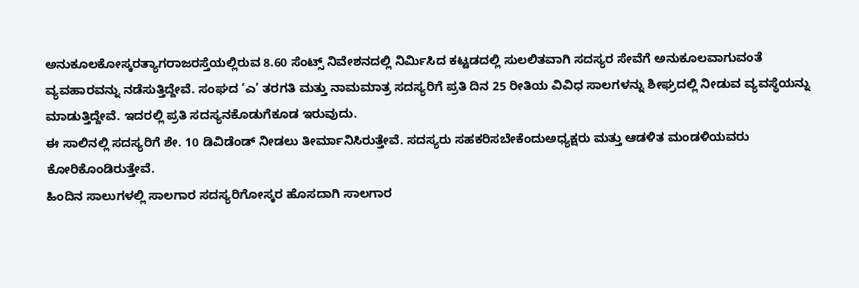ಅನುಕೂಲಕೋಸ್ಕರತ್ಯಾಗರಾಜರಸ್ತೆಯಲ್ಲಿರುವ 8.60 ಸೆಂಟ್ಸ್ ನಿವೇಶನದಲ್ಲಿ ನಿರ್ಮಿಸಿದ ಕಟ್ಟಡದಲ್ಲಿ ಸುಲಲಿತವಾಗಿ ಸದಸ್ಯರ ಸೇವೆಗೆ ಅನುಕೂಲವಾಗುವಂತೆ ವ್ಯವಹಾರವನ್ನು ನಡೆಸುತ್ತಿದ್ದೇವೆ. ಸಂಘದ ‘ಎ’ ತರಗತಿ ಮತ್ತು ನಾಮಮಾತ್ರ ಸದಸ್ಯರಿಗೆ ಪ್ರತಿ ದಿನ 25 ರೀತಿಯ ವಿವಿಧ ಸಾಲಗಳನ್ನು ಶೀಘ್ರದಲ್ಲಿ ನೀಡುವ ವ್ಯವಸ್ಥೆಯನ್ನು ಮಾಡುತ್ತಿದ್ದೇವೆ. ಇದರಲ್ಲಿ ಪ್ರತಿ ಸದಸ್ಯನಕೊಡುಗೆಕೂಡ ಇರುವುದು.
ಈ ಸಾಲಿನಲ್ಲಿ ಸದಸ್ಯರಿಗೆ ಶೇ. 10 ಡಿವಿಡೆಂಡ್ ನೀಡಲು ತೀರ್ಮಾನಿಸಿರುತ್ತೇವೆ. ಸದಸ್ಯರು ಸಹಕರಿಸಬೇಕೆಂದುಅಧ್ಯಕ್ಷರು ಮತ್ತು ಆಡಳಿತ ಮಂಡಳಿಯವರು ಕೋರಿಕೊಂಡಿರುತ್ತೇವೆ.
ಹಿಂದಿನ ಸಾಲುಗಳಲ್ಲಿ ಸಾಲಗಾರ ಸದಸ್ಯರಿಗೋಸ್ಕರ ಹೊಸದಾಗಿ ಸಾಲಗಾರ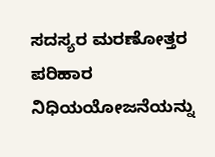ಸದಸ್ಯರ ಮರಣೋತ್ತರ ಪರಿಹಾರ ನಿಧಿಯಯೋಜನೆಯನ್ನು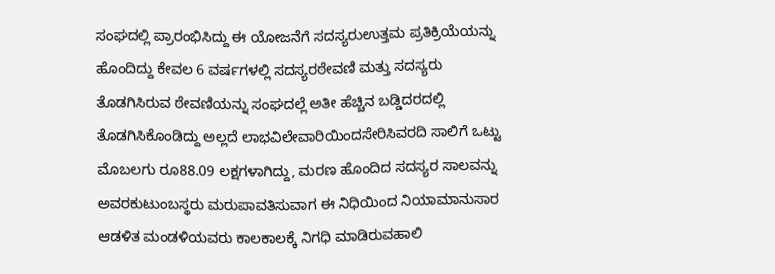ಸಂಘದಲ್ಲಿ ಪ್ರಾರಂಭಿಸಿದ್ದು ಈ ಯೋಜನೆಗೆ ಸದಸ್ಯರುಉತ್ತಮ ಪ್ರತಿಕ್ರಿಯೆಯನ್ನು ಹೊಂದಿದ್ದು ಕೇವಲ 6 ವರ್ಷಗಳಲ್ಲಿ ಸದಸ್ಯರಠೇವಣಿ ಮತ್ತು ಸದಸ್ಯರು ತೊಡಗಿಸಿರುವ ಠೇವಣಿಯನ್ನು ಸಂಘದಲ್ಲೆ ಅತೀ ಹೆಚ್ಚಿನ ಬಡ್ಡಿದರದಲ್ಲಿ ತೊಡಗಿಸಿಕೊಂಡಿದ್ದು ಅಲ್ಲದೆ ಲಾಭವಿಲೇವಾರಿಯಿಂದಸೇರಿಸಿವರದಿ ಸಾಲಿಗೆ ಒಟ್ಟು ಮೊಬಲಗು ರೂ88.09 ಲಕ್ಷಗಳಾಗಿದ್ದು, ಮರಣ ಹೊಂದಿದ ಸದಸ್ಯರ ಸಾಲವನ್ನು ಅವರಕುಟುಂಬಸ್ಥರು ಮರುಪಾವತಿಸುವಾಗ ಈ ನಿಧಿಯಿಂದ ನಿಯಾಮಾನುಸಾರ ಆಡಳಿತ ಮಂಡಳಿಯವರು ಕಾಲಕಾಲಕ್ಕೆ ನಿಗಧಿ ಮಾಡಿರುವಹಾಲಿ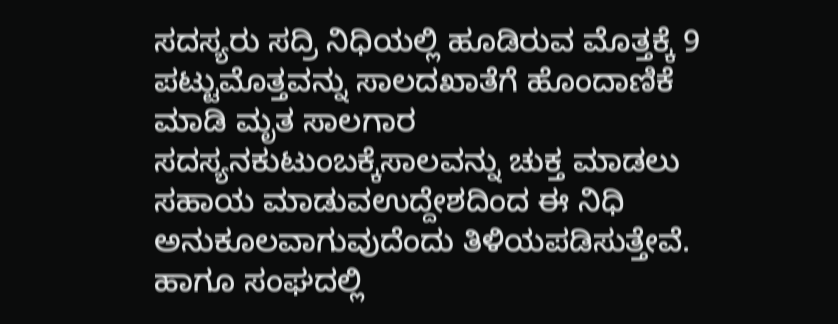ಸದಸ್ಯರು ಸದ್ರಿ ನಿಧಿಯಲ್ಲಿ ಹೂಡಿರುವ ಮೊತ್ತಕ್ಕೆ 9 ಪಟ್ಟುಮೊತ್ತವನ್ನು ಸಾಲದಖಾತೆಗೆ ಹೊಂದಾಣಿಕೆ ಮಾಡಿ ಮೃತ ಸಾಲಗಾರ ಸದಸ್ಯನಕುಟುಂಬಕ್ಕೆಸಾಲವನ್ನು ಚುಕ್ತ ಮಾಡಲು ಸಹಾಯ ಮಾಡುವಉದ್ದೇಶದಿಂದ ಈ ನಿಧಿ ಅನುಕೂಲವಾಗುವುದೆಂದು ತಿಳಿಯಪಡಿಸುತ್ತೇವೆ.
ಹಾಗೂ ಸಂಘದಲ್ಲಿ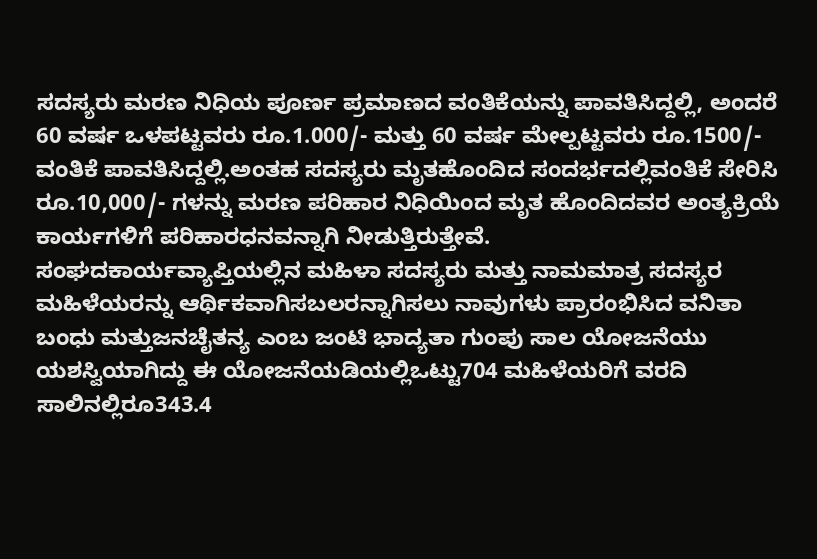ಸದಸ್ಯರು ಮರಣ ನಿಧಿಯ ಪೂರ್ಣ ಪ್ರಮಾಣದ ವಂತಿಕೆಯನ್ನು ಪಾವತಿಸಿದ್ದಲ್ಲಿ, ಅಂದರೆ 60 ವರ್ಷ ಒಳಪಟ್ಟವರು ರೂ.1.000/- ಮತ್ತು 60 ವರ್ಷ ಮೇಲ್ಪಟ್ಟವರು ರೂ.1500/- ವಂತಿಕೆ ಪಾವತಿಸಿದ್ದಲ್ಲಿ.ಅಂತಹ ಸದಸ್ಯರು ಮೃತಹೊಂದಿದ ಸಂದರ್ಭದಲ್ಲಿವಂತಿಕೆ ಸೇರಿಸಿ ರೂ.10,000/- ಗಳನ್ನು ಮರಣ ಪರಿಹಾರ ನಿಧಿಯಿಂದ ಮೃತ ಹೊಂದಿದವರ ಅಂತ್ಯಕ್ರಿಯೆ ಕಾರ್ಯಗಳಿಗೆ ಪರಿಹಾರಧನವನ್ನಾಗಿ ನೀಡುತ್ತಿರುತ್ತೇವೆ.
ಸಂಘದಕಾರ್ಯವ್ಯಾಪ್ತಿಯಲ್ಲಿನ ಮಹಿಳಾ ಸದಸ್ಯರು ಮತ್ತು ನಾಮಮಾತ್ರ ಸದಸ್ಯರ ಮಹಿಳೆಯರನ್ನು ಆರ್ಥಿಕವಾಗಿಸಬಲರನ್ನಾಗಿಸಲು ನಾವುಗಳು ಪ್ರಾರಂಭಿಸಿದ ವನಿತಾ ಬಂಧು ಮತ್ತುಜನಚೈತನ್ಯ ಎಂಬ ಜಂಟಿ ಭಾದ್ಯತಾ ಗುಂಪು ಸಾಲ ಯೋಜನೆಯು ಯಶಸ್ವಿಯಾಗಿದ್ದು ಈ ಯೋಜನೆಯಡಿಯಲ್ಲಿಒಟ್ಟು704 ಮಹಿಳೆಯರಿಗೆ ವರದಿ ಸಾಲಿನಲ್ಲಿರೂ343.4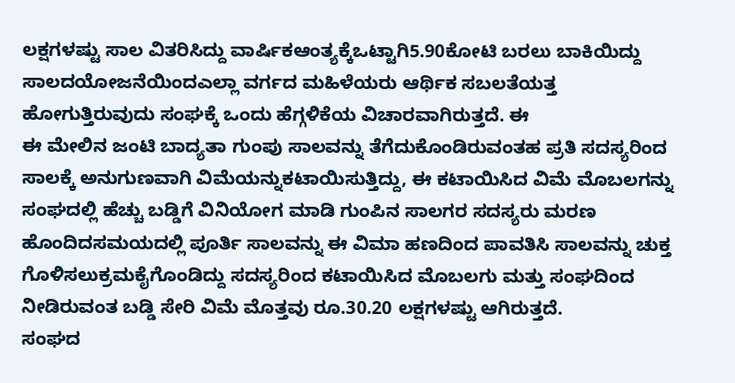ಲಕ್ಷಗಳಷ್ಟು ಸಾಲ ವಿತರಿಸಿದ್ದು ವಾರ್ಷಿಕಆಂತ್ಯಕ್ಕೆಒಟ್ಟಾಗಿ5.90ಕೋಟಿ ಬರಲು ಬಾಕಿಯಿದ್ದು ಸಾಲದಯೋಜನೆಯಿಂದಎಲ್ಲಾ ವರ್ಗದ ಮಹಿಳೆಯರು ಆರ್ಥಿಕ ಸಬಲತೆಯತ್ತ ಹೋಗುತ್ತಿರುವುದು ಸಂಘಕ್ಕೆ ಒಂದು ಹೆಗ್ಗಳಿಕೆಯ ವಿಚಾರವಾಗಿರುತ್ತದೆ. ಈ
ಈ ಮೇಲಿನ ಜಂಟಿ ಬಾದ್ಯತಾ ಗುಂಪು ಸಾಲವನ್ನು ತೆಗೆದುಕೊಂಡಿರುವಂತಹ ಪ್ರತಿ ಸದಸ್ಯರಿಂದ ಸಾಲಕ್ಕೆ ಅನುಗುಣವಾಗಿ ವಿಮೆಯನ್ನುಕಟಾಯಿಸುತ್ತಿದ್ದು, ಈ ಕಟಾಯಿಸಿದ ವಿಮೆ ಮೊಬಲಗನ್ನು ಸಂಘದಲ್ಲಿ ಹೆಚ್ಚು ಬಡ್ಡಿಗೆ ವಿನಿಯೋಗ ಮಾಡಿ ಗುಂಪಿನ ಸಾಲಗರ ಸದಸ್ಯರು ಮರಣ
ಹೊಂದಿದಸಮಯದಲ್ಲಿ ಪೂರ್ತಿ ಸಾಲವನ್ನು ಈ ವಿಮಾ ಹಣದಿಂದ ಪಾವತಿಸಿ ಸಾಲವನ್ನು ಚುಕ್ತ ಗೊಳಿಸಲುಕ್ರಮಕೈಗೊಂಡಿದ್ದು ಸದಸ್ಯರಿಂದ ಕಟಾಯಿಸಿದ ಮೊಬಲಗು ಮತ್ತು ಸಂಘದಿಂದ ನೀಡಿರುವಂತ ಬಡ್ಡಿ ಸೇರಿ ವಿಮೆ ಮೊತ್ತವು ರೂ.30.20 ಲಕ್ಷಗಳಷ್ಟು ಆಗಿರುತ್ತದೆ.
ಸಂಘದ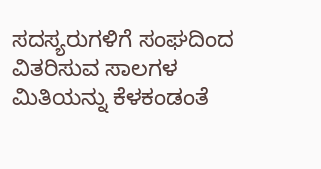ಸದಸ್ಯರುಗಳಿಗೆ ಸಂಘದಿಂದ ವಿತರಿಸುವ ಸಾಲಗಳ ಮಿತಿಯನ್ನು ಕೆಳಕಂಡಂತೆ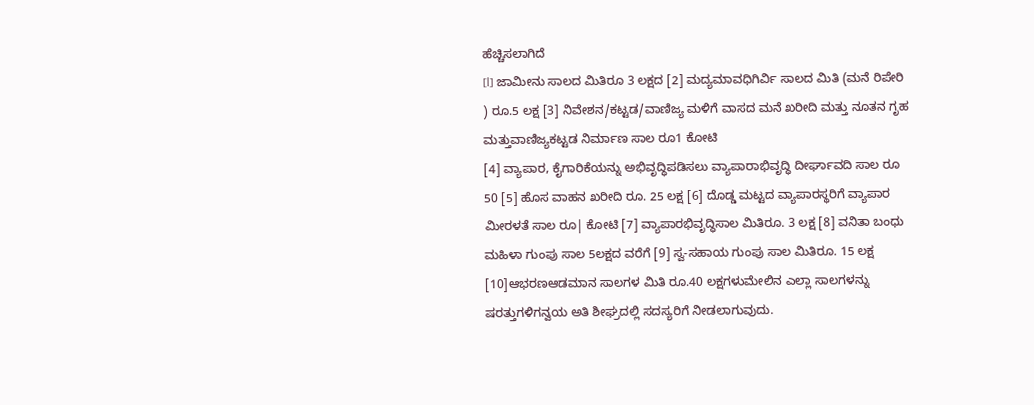ಹೆಚ್ಚಿಸಲಾಗಿದೆ
[l] ಜಾಮೀನು ಸಾಲದ ಮಿತಿರೂ 3 ಲಕ್ಷದ [2] ಮದ್ಯಮಾವಧಿಗಿರ್ವಿ ಸಾಲದ ಮಿತಿ (ಮನೆ ರಿಪೇರಿ ) ರೂ.5 ಲಕ್ಷ [3] ನಿವೇಶನ/ಕಟ್ಟಡ/ವಾಣಿಜ್ಯ ಮಳಿಗೆ ವಾಸದ ಮನೆ ಖರೀದಿ ಮತ್ತು ನೂತನ ಗೃಹ ಮತ್ತುವಾಣಿಜ್ಯಕಟ್ಟಡ ನಿರ್ಮಾಣ ಸಾಲ ರೂ1 ಕೋಟಿ
[4] ವ್ಯಾಪಾರ, ಕೈಗಾರಿಕೆಯನ್ನು ಅಭಿವೃದ್ಧಿಪಡಿಸಲು ವ್ಯಾಪಾರಾಭಿವೃದ್ಧಿ ದೀರ್ಘಾವದಿ ಸಾಲ ರೂ 50 [5] ಹೊಸ ವಾಹನ ಖರೀದಿ ರೂ. 25 ಲಕ್ಷ [6] ದೊಡ್ಡ ಮಟ್ಟದ ವ್ಯಾಪಾರಸ್ಥರಿಗೆ ವ್ಯಾಪಾರ ಮೀರಳತೆ ಸಾಲ ರೂ| ಕೋಟಿ [7] ವ್ಯಾಪಾರಭಿವೃದ್ಧಿಸಾಲ ಮಿತಿರೂ. 3 ಲಕ್ಷ [8] ವನಿತಾ ಬಂಧು ಮಹಿಳಾ ಗುಂಪು ಸಾಲ 5ಲಕ್ಷದ ವರೆಗೆ [9] ಸ್ವ-ಸಹಾಯ ಗುಂಪು ಸಾಲ ಮಿತಿರೂ. 15 ಲಕ್ಷ [10]ಆಭರಣಆಡಮಾನ ಸಾಲಗಳ ಮಿತಿ ರೂ.40 ಲಕ್ಷಗಳುಮೇಲಿನ ಎಲ್ಲಾ ಸಾಲಗಳನ್ನು ಷರತ್ತುಗಳಿಗನ್ವಯ ಅತಿ ಶೀಘ್ರದಲ್ಲಿ ಸದಸ್ಯರಿಗೆ ನೀಡಲಾಗುವುದು.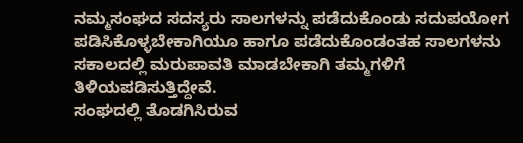ನಮ್ಮಸಂಘದ ಸದಸ್ಯರು ಸಾಲಗಳನ್ನು ಪಡೆದುಕೊಂಡು ಸದುಪಯೋಗ ಪಡಿಸಿಕೊಳ್ಳಬೇಕಾಗಿಯೂ ಹಾಗೂ ಪಡೆದುಕೊಂಡಂತಹ ಸಾಲಗಳನು ಸಕಾಲದಲ್ಲಿ ಮರುಪಾವತಿ ಮಾಡಬೇಕಾಗಿ ತಮ್ಮಗಳಿಗೆ ತಿಳಿಯಪಡಿಸುತ್ತಿದ್ದೇವೆ.
ಸಂಘದಲ್ಲಿ ತೊಡಗಿಸಿರುವ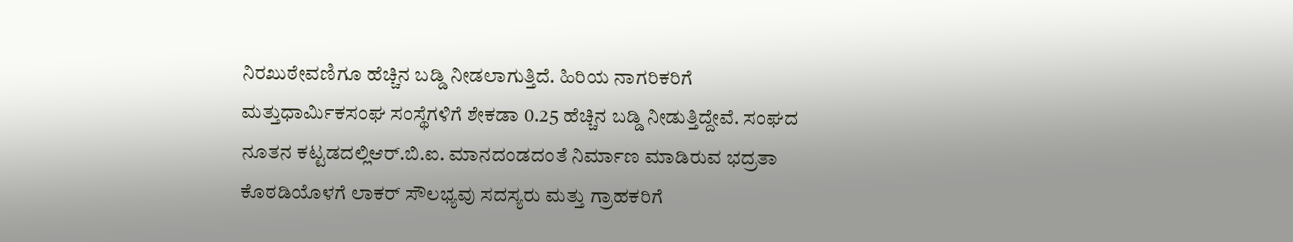ನಿರಖುಠೇವಣಿಗೂ ಹೆಚ್ಚಿನ ಬಡ್ಡಿ ನೀಡಲಾಗುತ್ತಿದೆ. ಹಿರಿಯ ನಾಗರಿಕರಿಗೆ ಮತ್ತುಧಾರ್ಮಿಕಸಂಘ ಸಂಸ್ಥೆಗಳಿಗೆ ಶೇಕಡಾ 0.25 ಹೆಚ್ಚಿನ ಬಡ್ಡಿ ನೀಡುತ್ತಿದ್ದೇವೆ. ಸಂಘದ ನೂತನ ಕಟ್ಟಡದಲ್ಲಿಆರ್.ಬಿ.ಐ. ಮಾನದಂಡದಂತೆ ನಿರ್ಮಾಣ ಮಾಡಿರುವ ಭದ್ರತಾ ಕೊಠಡಿಯೊಳಗೆ ಲಾಕರ್ ಸೌಲಭ್ಯವು ಸದಸ್ಯರು ಮತ್ತು ಗ್ರಾಹಕರಿಗೆ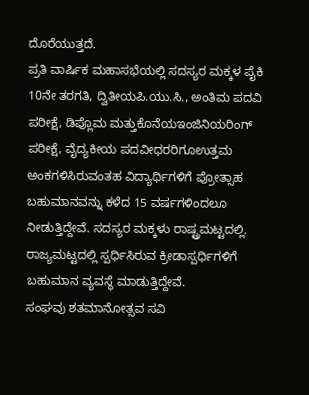ದೊರೆಯುತ್ತದೆ.
ಪ್ರತಿ ವಾರ್ಷಿಕ ಮಹಾಸಭೆಯಲ್ಲಿ ಸದಸ್ಯರ ಮಕ್ಕಳ ಪೈಕಿ 10ನೇ ತರಗತಿ, ದ್ವಿತೀಯಪಿ.ಯು.ಸಿ., ಅಂತಿಮ ಪದವಿ ಪರೀಕ್ಷೆ, ಡಿಪ್ಲೊಮ ಮತ್ತುಕೊನೆಯಇಂಜಿನಿಯರಿಂಗ್ ಪರೀಕ್ಷೆ, ವೈದ್ಯಕೀಯ ಪದವೀಧರರಿಗೂಉತ್ತಮ ಅಂಕಗಳಿಸಿರುವಂತಹ ವಿದ್ಯಾರ್ಥಿಗಳಿಗೆ ಪ್ರೋತ್ಸಾಹ ಬಹುಮಾನವನ್ನು ಕಳೆದ 15 ವರ್ಷಗಳಿಂದಲೂ ನೀಡುತ್ತಿದ್ದೇವೆ. ಸದಸ್ಯರ ಮಕ್ಕಳು ರಾಷ್ಟ್ರಮಟ್ಟದಲ್ಲಿ. ರಾಜ್ಯಮಟ್ಟದಲ್ಲಿ ಸ್ಪರ್ಧಿಸಿರುವ ಕ್ರೀಡಾಸ್ಪರ್ಧಿಗಳಿಗೆ ಬಹುಮಾನ ವ್ಯವಸ್ಥೆ ಮಾಡುತ್ತಿದ್ದೇವೆ.
ಸಂಘವು ಶತಮಾನೋತ್ಸವ ಸವಿ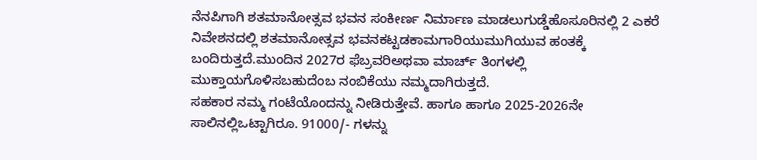ನೆನಪಿಗಾಗಿ ಶತಮಾನೋತ್ಸವ ಭವನ ಸಂಕೀರ್ಣ ನಿರ್ಮಾಣ ಮಾಡಲುಗುಡ್ಡೆಹೊಸೂರಿನಲ್ಲಿ 2 ಎಕರೆ ನಿವೇಶನದಲ್ಲಿ ಶತಮಾನೋತ್ಸವ ಭವನಕಟ್ಟಡಕಾಮಗಾರಿಯುಮುಗಿಯುವ ಹಂತಕ್ಕೆ ಬಂದಿರುತ್ತದೆ.ಮುಂದಿನ 2027ರ ಫೆಬ್ರವರಿಅಥವಾ ಮಾರ್ಚ್ ತಿಂಗಳಲ್ಲಿ ಮುಕ್ತಾಯಗೊಳಿಸಬಹುದೆಂಬ ನಂಬಿಕೆಯು ನಮ್ಮದಾಗಿರುತ್ತದೆ.
ಸಹಕಾರ ನಮ್ಮ ಗಂಟೆಯೊಂದನ್ನು ನೀಡಿರುತ್ತೇವೆ. ಹಾಗೂ ಹಾಗೂ 2025-2026ನೇ ಸಾಲಿನಲ್ಲಿಒಟ್ಟಾಗಿರೂ. 91000/- ಗಳನ್ನು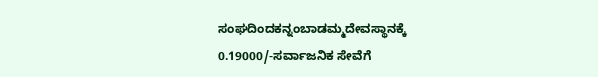ಸಂಘದಿಂದಕನ್ನಂಬಾಡಮ್ಮದೇವಸ್ಥಾನಕ್ಕೆ 0.19000/-ಸರ್ವಾಜನಿಕ ಸೇವೆಗೆ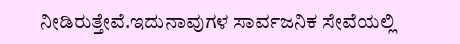ನೀಡಿರುತ್ತೇವೆ.ಇದುನಾವುಗಳ ಸಾರ್ವಜನಿಕ ಸೇವೆಯಲ್ಲಿ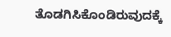ತೊಡಗಿಸಿಕೊಂಡಿರುವುದಕ್ಕೆ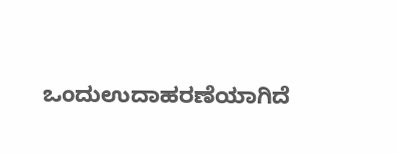ಒಂದುಉದಾಹರಣೆಯಾಗಿದೆ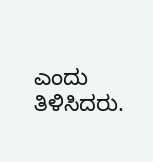ಎಂದು ತಿಳಿಸಿದರು.